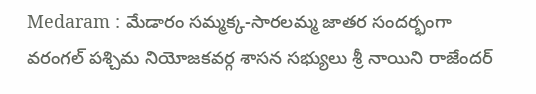Medaram : మేడారం సమ్మక్క-సారలమ్మ జాతర సందర్భంగా వరంగల్ పశ్చిమ నియోజకవర్గ శాసన సభ్యులు శ్రీ నాయిని రాజేందర్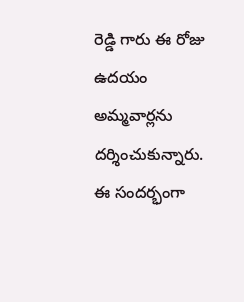రెడ్డి గారు ఈ రోజు ఉదయం అమ్మవార్లను దర్శించుకున్నారు. ఈ సందర్భంగా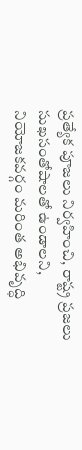ప్రత్యేక పూజలు నిర్వహించి, రాష్ట్ర ప్రజలు సుఖసంతోషాలతో ఉండాలని, నియోజకవర్గం మరింత అభివృద్ధి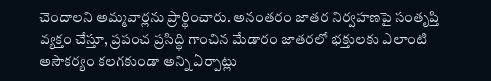చెందాలని అమ్మవార్లను ప్రార్థించారు. అనంతరం జాతర నిర్వహణపై సంతృప్తి వ్యక్తం చేస్తూ, ప్రపంచ ప్రసిద్ధి గాంచిన మేడారం జాతరలో భక్తులకు ఎలాంటి అసౌకర్యం కలగకుండా అన్ని ఏర్పాట్లు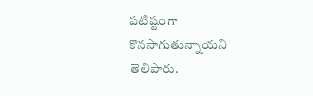పటిష్టంగా కొనసాగుతున్నాయని తెలిపారు.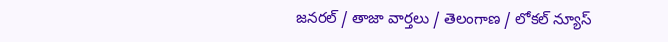జనరల్ / తాజా వార్తలు / తెలంగాణ / లోకల్ న్యూస్